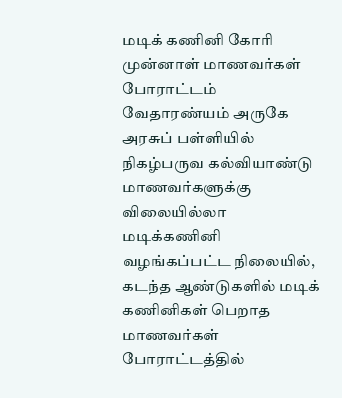மடிக் கணினி கோரி முன்னாள் மாணவர்கள் போராட்டம்
வேதாரண்யம் அருகே அரசுப் பள்ளியில் நிகழ்பருவ கல்வியாண்டு மாணவர்களுக்கு விலையில்லா மடிக்கணினி வழங்கப்பட்ட நிலையில், கடந்த ஆண்டுகளில் மடிக் கணினிகள் பெறாத மாணவர்கள் போராட்டத்தில்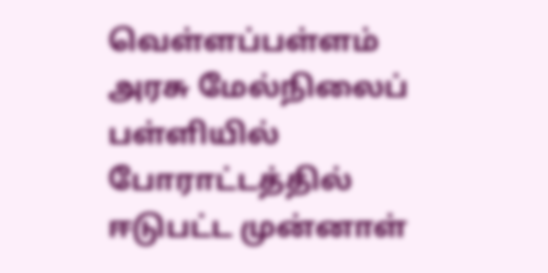வெள்ளப்பள்ளம் அரசு மேல்நிலைப் பள்ளியில் போராட்டத்தில் ஈடுபட்ட முன்னாள்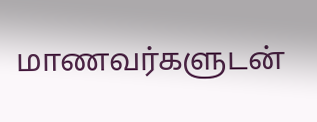மாணவர்களுடன்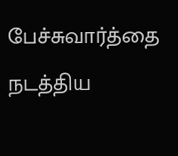பேச்சுவார்த்தை நடத்திய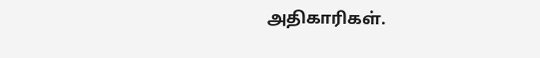அதிகாரிகள்.